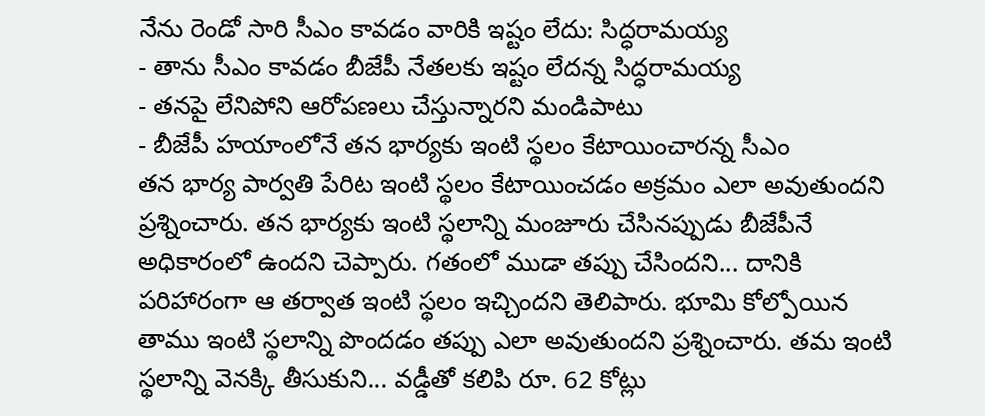నేను రెండో సారి సీఎం కావడం వారికి ఇష్టం లేదు: సిద్ధరామయ్య
- తాను సీఎం కావడం బీజేపీ నేతలకు ఇష్టం లేదన్న సిద్ధరామయ్య
- తనపై లేనిపోని ఆరోపణలు చేస్తున్నారని మండిపాటు
- బీజేపీ హయాంలోనే తన భార్యకు ఇంటి స్థలం కేటాయించారన్న సీఎం
తన భార్య పార్వతి పేరిట ఇంటి స్థలం కేటాయించడం అక్రమం ఎలా అవుతుందని ప్రశ్నించారు. తన భార్యకు ఇంటి స్థలాన్ని మంజూరు చేసినప్పుడు బీజేపీనే అధికారంలో ఉందని చెప్పారు. గతంలో ముడా తప్పు చేసిందని... దానికి పరిహారంగా ఆ తర్వాత ఇంటి స్థలం ఇచ్చిందని తెలిపారు. భూమి కోల్పోయిన తాము ఇంటి స్థలాన్ని పొందడం తప్పు ఎలా అవుతుందని ప్రశ్నించారు. తమ ఇంటి స్థలాన్ని వెనక్కి తీసుకుని... వడ్డీతో కలిపి రూ. 62 కోట్లు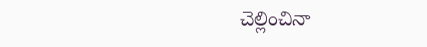చెల్లించినా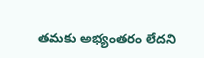తమకు అభ్యంతరం లేదని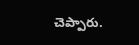చెప్పారు.